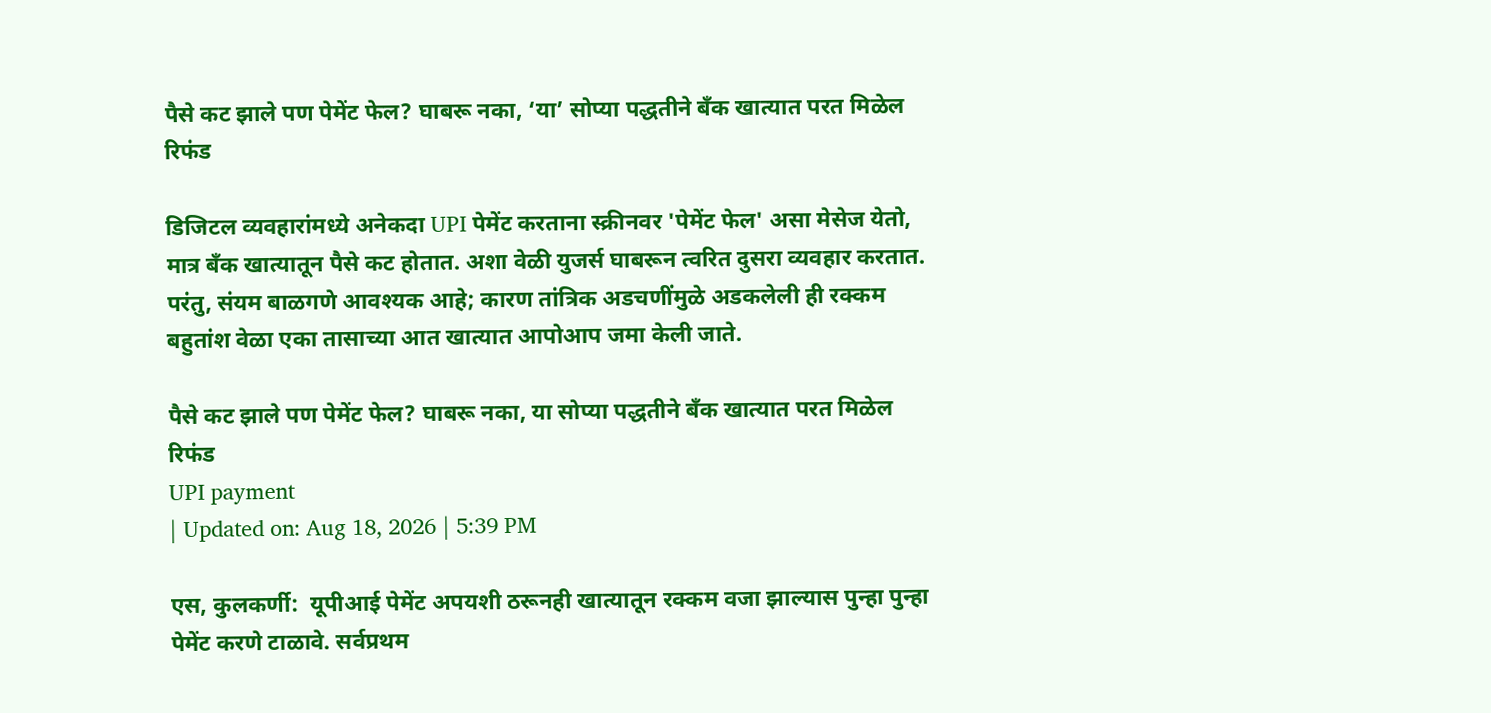पैसे कट झाले पण पेमेंट फेल? घाबरू नका, ‘या’ सोप्या पद्धतीने बँक खात्यात परत मिळेल रिफंड

डिजिटल व्यवहारांमध्ये अनेकदा UPI पेमेंट करताना स्क्रीनवर 'पेमेंट फेल' असा मेसेज येतो, मात्र बँक खात्यातून पैसे कट होतात. अशा वेळी युजर्स घाबरून त्वरित दुसरा व्यवहार करतात. परंतु, संयम बाळगणे आवश्यक आहे; कारण तांत्रिक अडचणींमुळे अडकलेली ही रक्कम बहुतांश वेळा एका तासाच्या आत खात्यात आपोआप जमा केली जाते.

पैसे कट झाले पण पेमेंट फेल? घाबरू नका, या सोप्या पद्धतीने बँक खात्यात परत मिळेल रिफंड
UPI payment
| Updated on: Aug 18, 2026 | 5:39 PM

एस, कुलकर्णी:  यूपीआई पेमेंट अपयशी ठरूनही खात्यातून रक्कम वजा झाल्यास पुन्हा पुन्हा पेमेंट करणे टाळावे. सर्वप्रथम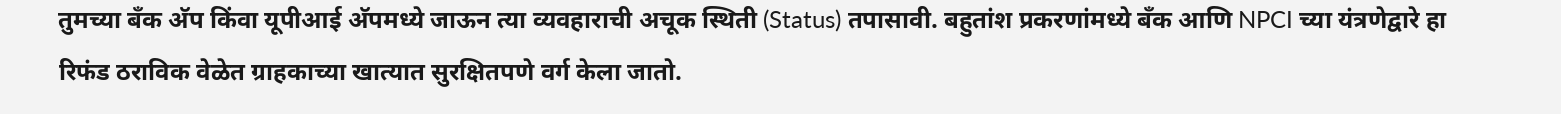तुमच्या बँक अ‍ॅप किंवा यूपीआई अ‍ॅपमध्ये जाऊन त्या व्यवहाराची अचूक स्थिती (Status) तपासावी. बहुतांश प्रकरणांमध्ये बँक आणि NPCI च्या यंत्रणेद्वारे हा रिफंड ठराविक वेळेत ग्राहकाच्या खात्यात सुरक्षितपणे वर्ग केला जातो.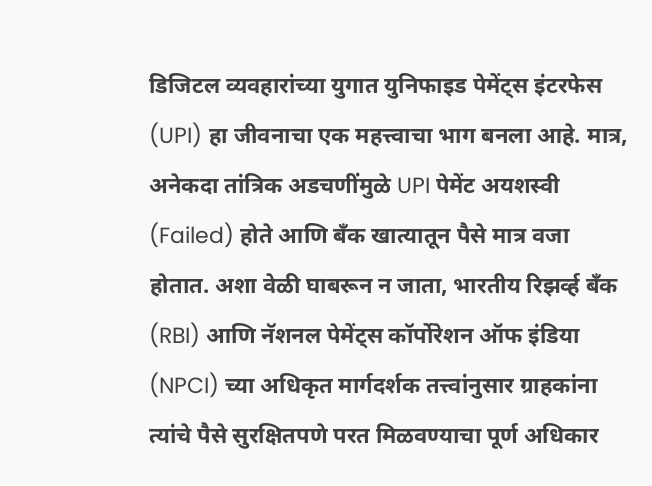डिजिटल व्यवहारांच्या युगात युनिफाइड पेमेंट्स इंटरफेस (UPI) हा जीवनाचा एक महत्त्वाचा भाग बनला आहे. मात्र, अनेकदा तांत्रिक अडचणींमुळे UPI पेमेंट अयशस्वी (Failed) होते आणि बँक खात्यातून पैसे मात्र वजा होतात. अशा वेळी घाबरून न जाता, भारतीय रिझर्व्ह बँक (RBI) आणि नॅशनल पेमेंट्स कॉर्पोरेशन ऑफ इंडिया (NPCI) च्या अधिकृत मार्गदर्शक तत्त्वांनुसार ग्राहकांना त्यांचे पैसे सुरक्षितपणे परत मिळवण्याचा पूर्ण अधिकार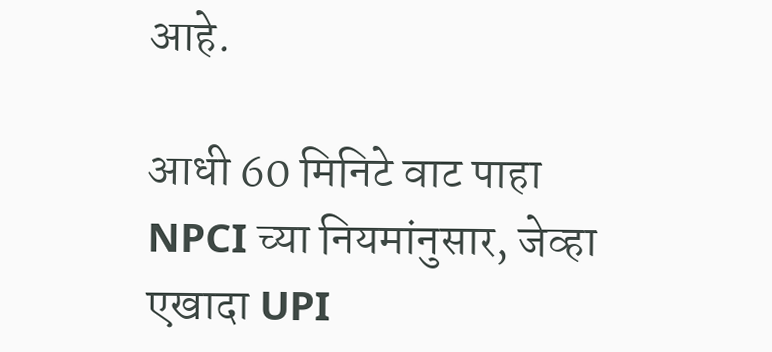आहे.

आधी 60 मिनिटे वाट पाहा
NPCI च्या नियमांनुसार, जेव्हा एखादा UPI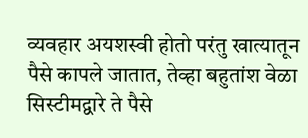व्यवहार अयशस्वी होतो परंतु खात्यातून पैसे कापले जातात, तेव्हा बहुतांश वेळा सिस्टीमद्वारे ते पैसे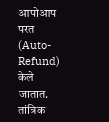आपोआप परत (Auto-Refund) केले जातात. तांत्रिक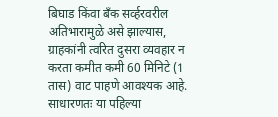बिघाड किंवा बँक सर्व्हरवरील अतिभारामुळे असे झाल्यास, ग्राहकांनी त्वरित दुसरा व्यवहार न करता कमीत कमी 60 मिनिटे (1 तास) वाट पाहणे आवश्यक आहे. साधारणतः या पहिल्या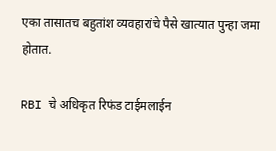एका तासातच बहुतांश व्यवहारांचे पैसे खात्यात पुन्हा जमा होतात.

RBI चे अधिकृत रिफंड टाईमलाईन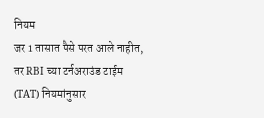नियम
जर 1 तासात पैसे परत आले नाहीत, तर RBI च्या टर्नअराउंड टाईम (TAT) नियमांनुसार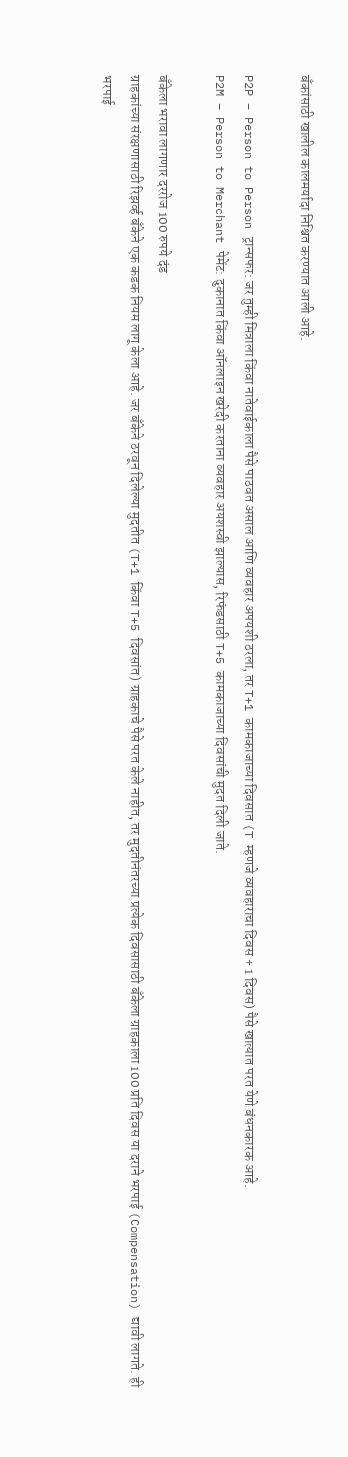बँकांसाठी खालील कालमर्यादा निश्चित करण्यात आली आहे.

P2P – Person to Person ट्रान्सफर: जर तुम्ही मित्राला किंवा नातेवाईकाला पैसे पाठवत असाल आणि व्यवहार अपयशी ठरला, तर T+1 कामकाजाच्या दिवसात (T म्हणजे व्यवहाराचा दिवस + 1 दिवस) पैसे खात्यात परत येणे बंधनकारक आहे.
P2M – Person to Merchant पेमेंट: दुकानात किंवा ऑनलाइन खरेदी करताना व्यवहार अयशस्वी झाल्यास, रिफंडसाठी T+5 कामकाजाच्या दिवसांची मुदत दिली जाते.

बँकेला भरावा लागणार दररोज 100 रुपये दंड
ग्राहकांच्या संरक्षणासाठी रिझर्व्ह बँकेने एक कडक नियम लागू केला आहे. जर बँकेने ठरवून दिलेल्या मुदतीत (T+1 किंवा T+5 दिवसांत) ग्राहकाचे पैसे परत केले नाहीत, तर मुदतीनंतरच्या प्रत्येक दिवसासाठी बँकेला ग्राहकाला 100 प्रति दिवस या दराने भरपाई (Compensation) द्यावी लागते. ही भरपाई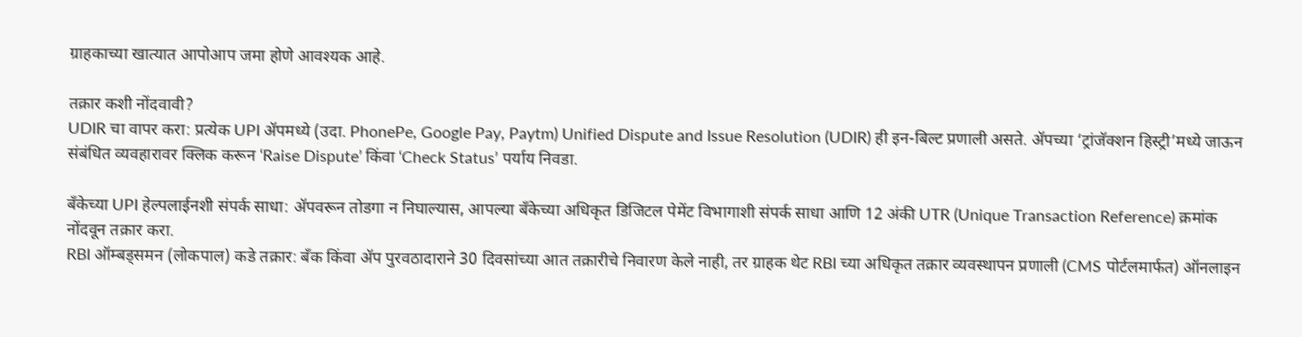ग्राहकाच्या खात्यात आपोआप जमा होणे आवश्यक आहे.

तक्रार कशी नोंदवावी?
UDIR चा वापर करा: प्रत्येक UPI ॲपमध्ये (उदा. PhonePe, Google Pay, Paytm) Unified Dispute and Issue Resolution (UDIR) ही इन-बिल्ट प्रणाली असते. ॲपच्या ‘ट्रांजॅक्शन हिस्ट्री’मध्ये जाऊन संबंधित व्यवहारावर क्लिक करून ‘Raise Dispute’ किंवा ‘Check Status’ पर्याय निवडा.

बँकेच्या UPI हेल्पलाईनशी संपर्क साधा: ॲपवरून तोडगा न निघाल्यास, आपल्या बँकेच्या अधिकृत डिजिटल पेमेंट विभागाशी संपर्क साधा आणि 12 अंकी UTR (Unique Transaction Reference) क्रमांक नोंदवून तक्रार करा.
RBI ऑम्बड्समन (लोकपाल) कडे तक्रार: बँक किंवा ॲप पुरवठादाराने 30 दिवसांच्या आत तक्रारीचे निवारण केले नाही, तर ग्राहक थेट RBI च्या अधिकृत तक्रार व्यवस्थापन प्रणाली (CMS पोर्टलमार्फत) ऑनलाइन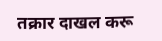तक्रार दाखल करू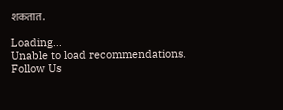शकतात.

Loading...
Unable to load recommendations.
Follow Us